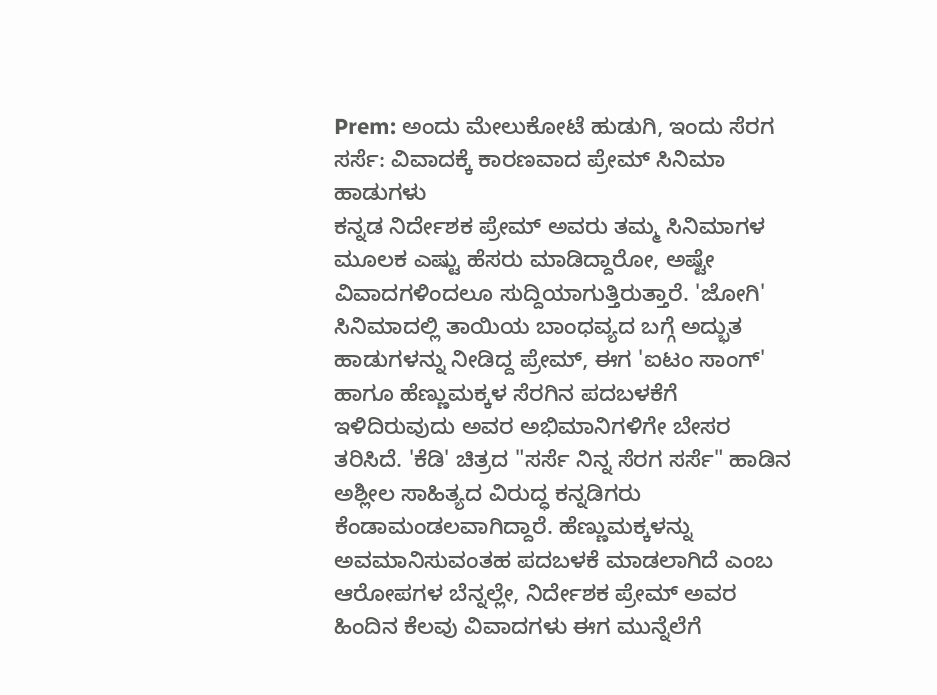Prem: ಅಂದು ಮೇಲುಕೋಟೆ ಹುಡುಗಿ, ಇಂದು ಸೆರಗ ಸರ್ಸೆ: ವಿವಾದಕ್ಕೆ ಕಾರಣವಾದ ಪ್ರೇಮ್ ಸಿನಿಮಾ ಹಾಡುಗಳು
ಕನ್ನಡ ನಿರ್ದೇಶಕ ಪ್ರೇಮ್ ಅವರು ತಮ್ಮ ಸಿನಿಮಾಗಳ ಮೂಲಕ ಎಷ್ಟು ಹೆಸರು ಮಾಡಿದ್ದಾರೋ, ಅಷ್ಟೇ ವಿವಾದಗಳಿಂದಲೂ ಸುದ್ದಿಯಾಗುತ್ತಿರುತ್ತಾರೆ. 'ಜೋಗಿ' ಸಿನಿಮಾದಲ್ಲಿ ತಾಯಿಯ ಬಾಂಧವ್ಯದ ಬಗ್ಗೆ ಅದ್ಭುತ ಹಾಡುಗಳನ್ನು ನೀಡಿದ್ದ ಪ್ರೇಮ್, ಈಗ 'ಐಟಂ ಸಾಂಗ್' ಹಾಗೂ ಹೆಣ್ಣುಮಕ್ಕಳ ಸೆರಗಿನ ಪದಬಳಕೆಗೆ ಇಳಿದಿರುವುದು ಅವರ ಅಭಿಮಾನಿಗಳಿಗೇ ಬೇಸರ ತರಿಸಿದೆ. 'ಕೆಡಿ' ಚಿತ್ರದ "ಸರ್ಸೆ ನಿನ್ನ ಸೆರಗ ಸರ್ಸೆ" ಹಾಡಿನ ಅಶ್ಲೀಲ ಸಾಹಿತ್ಯದ ವಿರುದ್ಧ ಕನ್ನಡಿಗರು ಕೆಂಡಾಮಂಡಲವಾಗಿದ್ದಾರೆ. ಹೆಣ್ಣುಮಕ್ಕಳನ್ನು ಅವಮಾನಿಸುವಂತಹ ಪದಬಳಕೆ ಮಾಡಲಾಗಿದೆ ಎಂಬ ಆರೋಪಗಳ ಬೆನ್ನಲ್ಲೇ, ನಿರ್ದೇಶಕ ಪ್ರೇಮ್ ಅವರ ಹಿಂದಿನ ಕೆಲವು ವಿವಾದಗಳು ಈಗ ಮುನ್ನೆಲೆಗೆ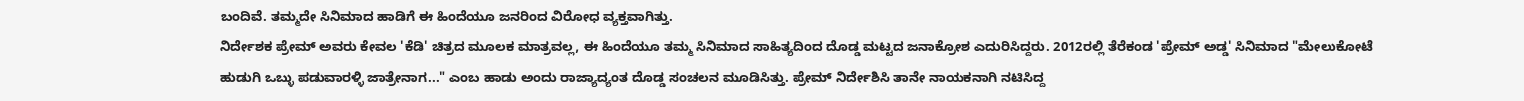ಬಂದಿವೆ. ತಮ್ಮದೇ ಸಿನಿಮಾದ ಹಾಡಿಗೆ ಈ ಹಿಂದೆಯೂ ಜನರಿಂದ ವಿರೋಧ ವ್ಯಕ್ತವಾಗಿತ್ತು.
ನಿರ್ದೇಶಕ ಪ್ರೇಮ್ ಅವರು ಕೇವಲ 'ಕೆಡಿ' ಚಿತ್ರದ ಮೂಲಕ ಮಾತ್ರವಲ್ಲ, ಈ ಹಿಂದೆಯೂ ತಮ್ಮ ಸಿನಿಮಾದ ಸಾಹಿತ್ಯದಿಂದ ದೊಡ್ಡ ಮಟ್ಟದ ಜನಾಕ್ರೋಶ ಎದುರಿಸಿದ್ದರು. 2012ರಲ್ಲಿ ತೆರೆಕಂಡ 'ಪ್ರೇಮ್ ಅಡ್ಡ' ಸಿನಿಮಾದ "ಮೇಲುಕೋಟೆ ಹುಡುಗಿ ಒಬ್ಳು ಪಡುವಾರಳ್ಳಿ ಜಾತ್ರೇನಾಗ..." ಎಂಬ ಹಾಡು ಅಂದು ರಾಜ್ಯಾದ್ಯಂತ ದೊಡ್ಡ ಸಂಚಲನ ಮೂಡಿಸಿತ್ತು. ಪ್ರೇಮ್ ನಿರ್ದೇಶಿಸಿ ತಾನೇ ನಾಯಕನಾಗಿ ನಟಿಸಿದ್ದ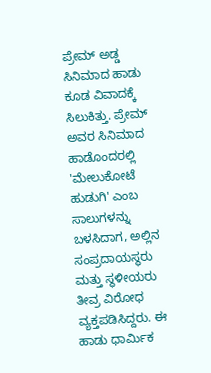ಪ್ರೇಮ್ ಅಡ್ಡ ಸಿನಿಮಾದ ಹಾಡು ಕೂಡ ವಿವಾದಕ್ಕೆ ಸಿಲುಕಿತ್ತು. ಪ್ರೇಮ್ ಅವರ ಸಿನಿಮಾದ ಹಾಡೊಂದರಲ್ಲಿ 'ಮೇಲುಕೋಟೆ ಹುಡುಗಿ' ಎಂಬ ಸಾಲುಗಳನ್ನು ಬಳಸಿದಾಗ, ಅಲ್ಲಿನ ಸಂಪ್ರದಾಯಸ್ಥರು ಮತ್ತು ಸ್ಥಳೀಯರು ತೀವ್ರ ವಿರೋಧ ವ್ಯಕ್ತಪಡಿಸಿದ್ದರು. ಈ ಹಾಡು ಧಾರ್ಮಿಕ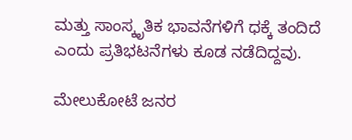ಮತ್ತು ಸಾಂಸ್ಕೃತಿಕ ಭಾವನೆಗಳಿಗೆ ಧಕ್ಕೆ ತಂದಿದೆ ಎಂದು ಪ್ರತಿಭಟನೆಗಳು ಕೂಡ ನಡೆದಿದ್ದವು.

ಮೇಲುಕೋಟೆ ಜನರ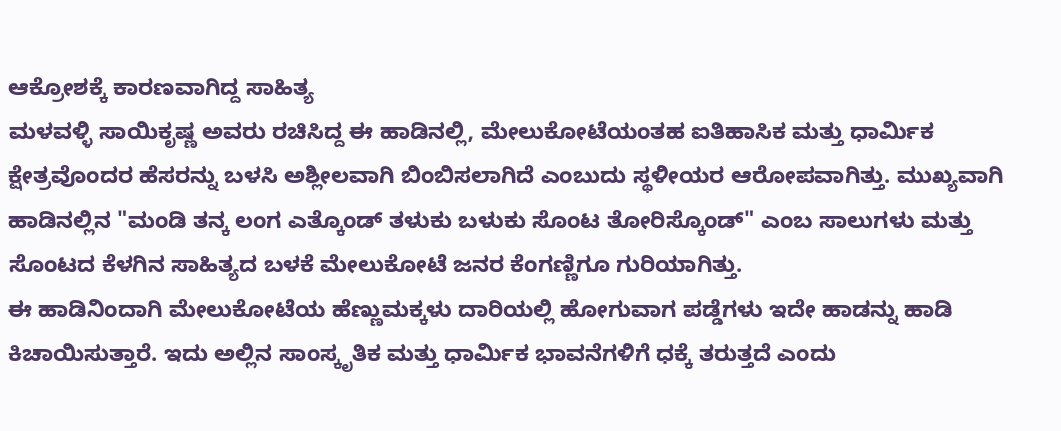ಆಕ್ರೋಶಕ್ಕೆ ಕಾರಣವಾಗಿದ್ದ ಸಾಹಿತ್ಯ
ಮಳವಳ್ಳಿ ಸಾಯಿಕೃಷ್ಣ ಅವರು ರಚಿಸಿದ್ದ ಈ ಹಾಡಿನಲ್ಲಿ, ಮೇಲುಕೋಟೆಯಂತಹ ಐತಿಹಾಸಿಕ ಮತ್ತು ಧಾರ್ಮಿಕ ಕ್ಷೇತ್ರವೊಂದರ ಹೆಸರನ್ನು ಬಳಸಿ ಅಶ್ಲೀಲವಾಗಿ ಬಿಂಬಿಸಲಾಗಿದೆ ಎಂಬುದು ಸ್ಥಳೀಯರ ಆರೋಪವಾಗಿತ್ತು. ಮುಖ್ಯವಾಗಿ ಹಾಡಿನಲ್ಲಿನ "ಮಂಡಿ ತನ್ಕ ಲಂಗ ಎತ್ಕೊಂಡ್ ತಳುಕು ಬಳುಕು ಸೊಂಟ ತೋರಿಸ್ಕೊಂಡ್" ಎಂಬ ಸಾಲುಗಳು ಮತ್ತು ಸೊಂಟದ ಕೆಳಗಿನ ಸಾಹಿತ್ಯದ ಬಳಕೆ ಮೇಲುಕೋಟೆ ಜನರ ಕೆಂಗಣ್ಣಿಗೂ ಗುರಿಯಾಗಿತ್ತು.
ಈ ಹಾಡಿನಿಂದಾಗಿ ಮೇಲುಕೋಟೆಯ ಹೆಣ್ಣುಮಕ್ಕಳು ದಾರಿಯಲ್ಲಿ ಹೋಗುವಾಗ ಪಡ್ಡೆಗಳು ಇದೇ ಹಾಡನ್ನು ಹಾಡಿ ಕಿಚಾಯಿಸುತ್ತಾರೆ. ಇದು ಅಲ್ಲಿನ ಸಾಂಸ್ಕೃತಿಕ ಮತ್ತು ಧಾರ್ಮಿಕ ಭಾವನೆಗಳಿಗೆ ಧಕ್ಕೆ ತರುತ್ತದೆ ಎಂದು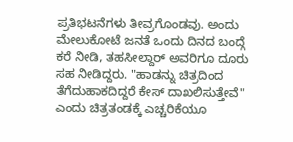ಪ್ರತಿಭಟನೆಗಳು ತೀವ್ರಗೊಂಡವು. ಅಂದು ಮೇಲುಕೋಟೆ ಜನತೆ ಒಂದು ದಿನದ ಬಂದ್ಗೆ ಕರೆ ನೀಡಿ, ತಹಸೀಲ್ದಾರ್ ಅವರಿಗೂ ದೂರು ಸಹ ನೀಡಿದ್ದರು. "ಹಾಡನ್ನು ಚಿತ್ರದಿಂದ ತೆಗೆದುಹಾಕದಿದ್ದರೆ ಕೇಸ್ ದಾಖಲಿಸುತ್ತೇವೆ" ಎಂದು ಚಿತ್ರತಂಡಕ್ಕೆ ಎಚ್ಚರಿಕೆಯೂ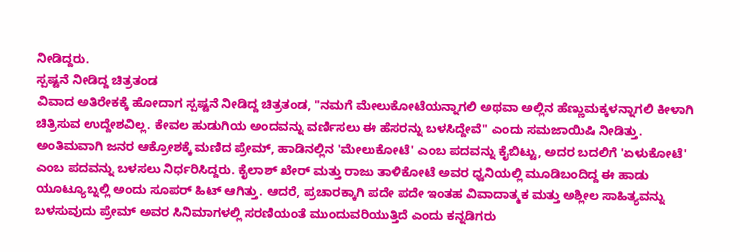ನೀಡಿದ್ದರು.
ಸ್ಪಷ್ಟನೆ ನೀಡಿದ್ದ ಚಿತ್ರತಂಡ
ವಿವಾದ ಅತಿರೇಕಕ್ಕೆ ಹೋದಾಗ ಸ್ಪಷ್ಟನೆ ನೀಡಿದ್ದ ಚಿತ್ರತಂಡ, "ನಮಗೆ ಮೇಲುಕೋಟೆಯನ್ನಾಗಲಿ ಅಥವಾ ಅಲ್ಲಿನ ಹೆಣ್ಣುಮಕ್ಕಳನ್ನಾಗಲಿ ಕೀಳಾಗಿ ಚಿತ್ರಿಸುವ ಉದ್ದೇಶವಿಲ್ಲ. ಕೇವಲ ಹುಡುಗಿಯ ಅಂದವನ್ನು ವರ್ಣಿಸಲು ಈ ಹೆಸರನ್ನು ಬಳಸಿದ್ದೇವೆ" ಎಂದು ಸಮಜಾಯಿಷಿ ನೀಡಿತ್ತು. ಅಂತಿಮವಾಗಿ ಜನರ ಆಕ್ರೋಶಕ್ಕೆ ಮಣಿದ ಪ್ರೇಮ್, ಹಾಡಿನಲ್ಲಿನ 'ಮೇಲುಕೋಟೆ' ಎಂಬ ಪದವನ್ನು ಕೈಬಿಟ್ಟು, ಅದರ ಬದಲಿಗೆ 'ಏಳುಕೋಟೆ' ಎಂಬ ಪದವನ್ನು ಬಳಸಲು ನಿರ್ಧರಿಸಿದ್ದರು. ಕೈಲಾಶ್ ಖೇರ್ ಮತ್ತು ರಾಜು ತಾಳಿಕೋಟೆ ಅವರ ಧ್ವನಿಯಲ್ಲಿ ಮೂಡಿಬಂದಿದ್ದ ಈ ಹಾಡು ಯೂಟ್ಯೂಬ್ನಲ್ಲಿ ಅಂದು ಸೂಪರ್ ಹಿಟ್ ಆಗಿತ್ತು. ಆದರೆ, ಪ್ರಚಾರಕ್ಕಾಗಿ ಪದೇ ಪದೇ ಇಂತಹ ವಿವಾದಾತ್ಮಕ ಮತ್ತು ಅಶ್ಲೀಲ ಸಾಹಿತ್ಯವನ್ನು ಬಳಸುವುದು ಪ್ರೇಮ್ ಅವರ ಸಿನಿಮಾಗಳಲ್ಲಿ ಸರಣಿಯಂತೆ ಮುಂದುವರಿಯುತ್ತಿದೆ ಎಂದು ಕನ್ನಡಿಗರು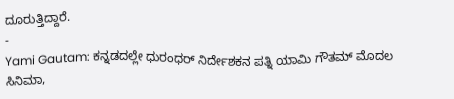ದೂರುತ್ತಿದ್ದಾರೆ.
-
Yami Gautam: ಕನ್ನಡದಲ್ಲೇ ಧುರಂಧರ್ ನಿರ್ದೇಶಕನ ಪತ್ನಿ ಯಾಮಿ ಗೌತಮ್ ಮೊದಲ ಸಿನಿಮಾ,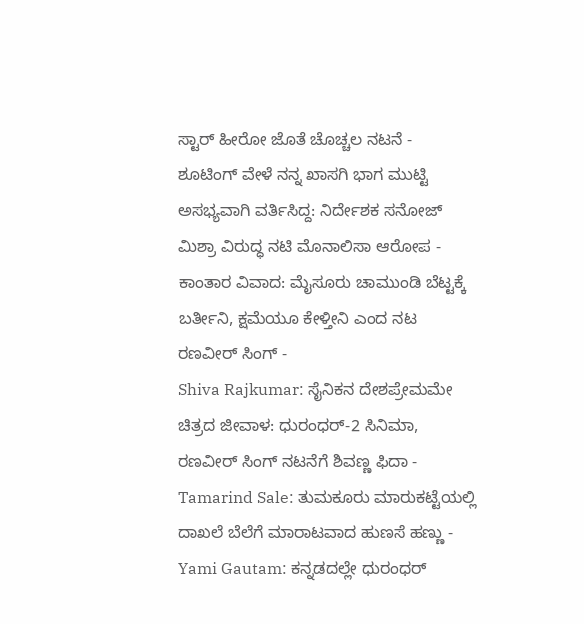ಸ್ಟಾರ್ ಹೀರೋ ಜೊತೆ ಚೊಚ್ಚಲ ನಟನೆ -
ಶೂಟಿಂಗ್ ವೇಳೆ ನನ್ನ ಖಾಸಗಿ ಭಾಗ ಮುಟ್ಟಿ ಅಸಭ್ಯವಾಗಿ ವರ್ತಿಸಿದ್ದ: ನಿರ್ದೇಶಕ ಸನೋಜ್ ಮಿಶ್ರಾ ವಿರುದ್ಧ ನಟಿ ಮೊನಾಲಿಸಾ ಆರೋಪ -
ಕಾಂತಾರ ವಿವಾದ: ಮೈಸೂರು ಚಾಮುಂಡಿ ಬೆಟ್ಟಕ್ಕೆ ಬರ್ತೀನಿ, ಕ್ಷಮೆಯೂ ಕೇಳ್ತೀನಿ ಎಂದ ನಟ ರಣವೀರ್ ಸಿಂಗ್ -
Shiva Rajkumar: ಸೈನಿಕನ ದೇಶಪ್ರೇಮಮೇ ಚಿತ್ರದ ಜೀವಾಳ: ಧುರಂಧರ್-2 ಸಿನಿಮಾ, ರಣವೀರ್ ಸಿಂಗ್ ನಟನೆಗೆ ಶಿವಣ್ಣ ಫಿದಾ -
Tamarind Sale: ತುಮಕೂರು ಮಾರುಕಟ್ಟೆಯಲ್ಲಿ ದಾಖಲೆ ಬೆಲೆಗೆ ಮಾರಾಟವಾದ ಹುಣಸೆ ಹಣ್ಣು -
Yami Gautam: ಕನ್ನಡದಲ್ಲೇ ಧುರಂಧರ್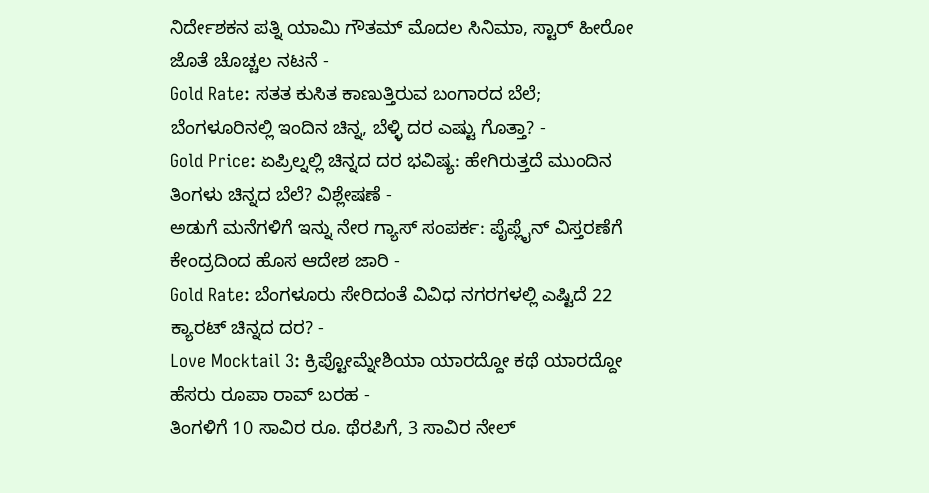ನಿರ್ದೇಶಕನ ಪತ್ನಿ ಯಾಮಿ ಗೌತಮ್ ಮೊದಲ ಸಿನಿಮಾ, ಸ್ಟಾರ್ ಹೀರೋ ಜೊತೆ ಚೊಚ್ಚಲ ನಟನೆ -
Gold Rate: ಸತತ ಕುಸಿತ ಕಾಣುತ್ತಿರುವ ಬಂಗಾರದ ಬೆಲೆ; ಬೆಂಗಳೂರಿನಲ್ಲಿ ಇಂದಿನ ಚಿನ್ನ, ಬೆಳ್ಳಿ ದರ ಎಷ್ಟು ಗೊತ್ತಾ? -
Gold Price: ಏಪ್ರಿಲ್ನಲ್ಲಿ ಚಿನ್ನದ ದರ ಭವಿಷ್ಯ: ಹೇಗಿರುತ್ತದೆ ಮುಂದಿನ ತಿಂಗಳು ಚಿನ್ನದ ಬೆಲೆ? ವಿಶ್ಲೇಷಣೆ -
ಅಡುಗೆ ಮನೆಗಳಿಗೆ ಇನ್ನು ನೇರ ಗ್ಯಾಸ್ ಸಂಪರ್ಕ: ಪೈಪ್ಲೈನ್ ವಿಸ್ತರಣೆಗೆ ಕೇಂದ್ರದಿಂದ ಹೊಸ ಆದೇಶ ಜಾರಿ -
Gold Rate: ಬೆಂಗಳೂರು ಸೇರಿದಂತೆ ವಿವಿಧ ನಗರಗಳಲ್ಲಿ ಎಷ್ಟಿದೆ 22 ಕ್ಯಾರಟ್ ಚಿನ್ನದ ದರ? -
Love Mocktail 3: ಕ್ರಿಪ್ಟೋಮ್ನೇಶಿಯಾ ಯಾರದ್ದೋ ಕಥೆ ಯಾರದ್ದೋ ಹೆಸರು ರೂಪಾ ರಾವ್ ಬರಹ -
ತಿಂಗಳಿಗೆ 10 ಸಾವಿರ ರೂ. ಥೆರಪಿಗೆ, 3 ಸಾವಿರ ನೇಲ್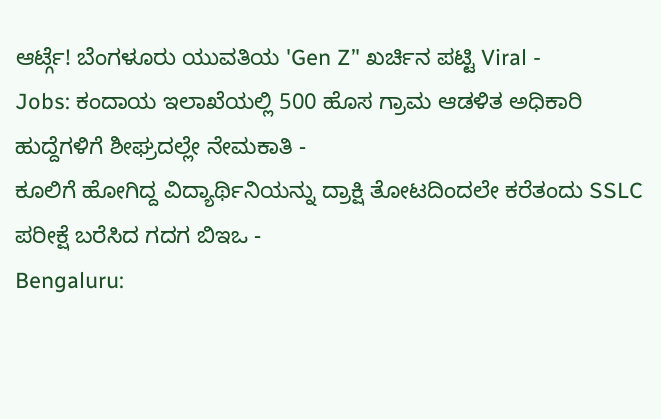ಆರ್ಟ್ಗೆ! ಬೆಂಗಳೂರು ಯುವತಿಯ 'Gen Z’' ಖರ್ಚಿನ ಪಟ್ಟಿ Viral -
Jobs: ಕಂದಾಯ ಇಲಾಖೆಯಲ್ಲಿ 500 ಹೊಸ ಗ್ರಾಮ ಆಡಳಿತ ಅಧಿಕಾರಿ ಹುದ್ದೆಗಳಿಗೆ ಶೀಘ್ರದಲ್ಲೇ ನೇಮಕಾತಿ -
ಕೂಲಿಗೆ ಹೋಗಿದ್ದ ವಿದ್ಯಾರ್ಥಿನಿಯನ್ನು ದ್ರಾಕ್ಷಿ ತೋಟದಿಂದಲೇ ಕರೆತಂದು SSLC ಪರೀಕ್ಷೆ ಬರೆಸಿದ ಗದಗ ಬಿಇಒ -
Bengaluru: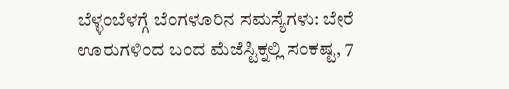ಬೆಳ್ಳಂಬೆಳಗ್ಗೆ ಬೆಂಗಳೂರಿನ ಸಮಸ್ಯೆಗಳು: ಬೇರೆ ಊರುಗಳಿಂದ ಬಂದ ಮೆಜೆಸ್ಟಿಕ್ನಲ್ಲಿ ಸಂಕಷ್ಟ, 7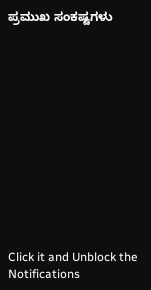ಪ್ರಮುಖ ಸಂಕಷ್ಟಗಳು













Click it and Unblock the Notifications